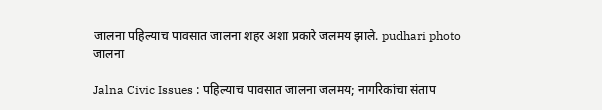जालना पहिल्याच पावसात जालना शहर अशा प्रकारे जलमय झाले. pudhari photo
जालना

Jalna Civic Issues : पहिल्याच पावसात जालना जलमय; नागरिकांचा संताप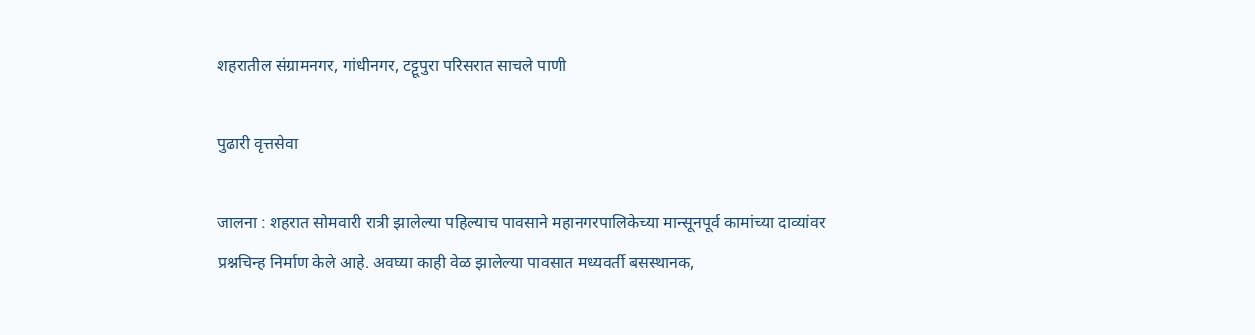शहरातील संग्रामनगर, गांधीनगर, टट्टूपुरा परिसरात साचले पाणी

पुढारी वृत्तसेवा

जालना : शहरात सोमवारी रात्री झालेल्या पहिल्याच पावसाने महानगरपालिकेच्या मान्सूनपूर्व कामांच्या दाव्यांवर प्रश्नचिन्ह निर्माण केले आहे. अवघ्या काही वेळ झालेल्या पावसात मध्यवर्ती बसस्थानक,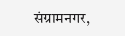संग्रामनगर,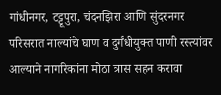गांधीनगर, टट्टूपुरा, चंदनझिरा आणि सुंदरनगर परिसरात नाल्यांचे घाण व दुर्गंधीयुक्त पाणी रस्त्यांवर आल्याने नागरिकांना मोठा त्रास सहन करावा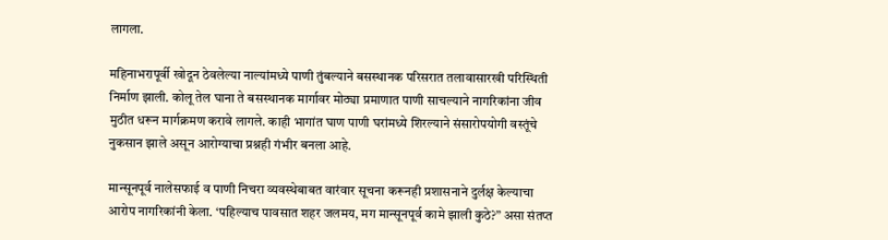लागला.

महिनाभरापूर्वी खोदून ठेवलेल्या नाल्यांमध्ये पाणी तुंबल्याने बसस्थानक परिसरात तलावासारखी परिस्थिती निर्माण झाली. कोलू तेल घाना ते बसस्थानक मार्गावर मोठ्या प्रमाणात पाणी साचल्याने नागरिकांना जीव मुठीत धरून मार्गक्रमण करावे लागले. काही भागांत घाण पाणी घरांमध्ये शिरल्याने संसारोपयोगी वस्तूंचे नुकसान झाले असून आरोग्याचा प्रश्नही गंभीर बनला आहे.

मान्सूनपूर्व नालेसफाई व पाणी निचरा व्यवस्थेबाबत वारंवार सूचना करूनही प्रशासनाने दुर्लक्ष केल्याचा आरोप नागरिकांनी केला. ‘पहिल्याच पावसात शहर जलमय, मग मान्सूनपूर्व कामे झाली कुठे?” असा संतप्त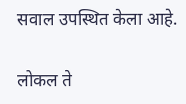सवाल उपस्थित केला आहे.

लोकल ते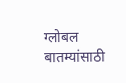ग्लोबल बातम्यांसाठी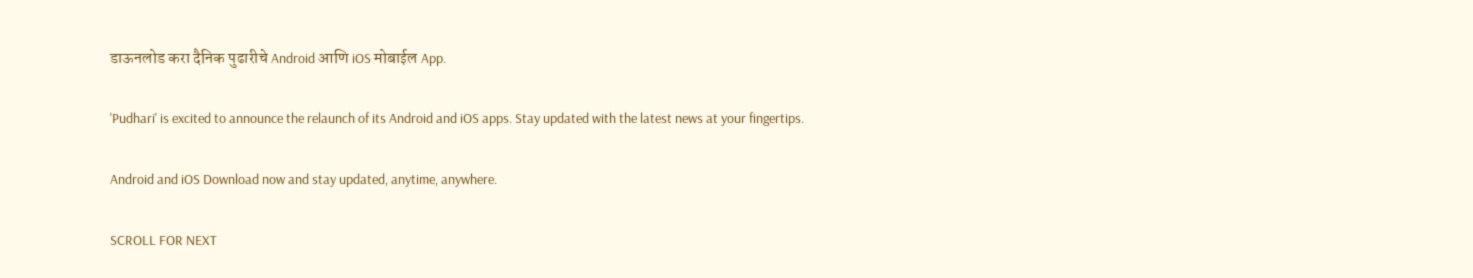डाऊनलोड करा दैनिक पुढारीचे Android आणि iOS मोबाईल App.

'Pudhari' is excited to announce the relaunch of its Android and iOS apps. Stay updated with the latest news at your fingertips.

Android and iOS Download now and stay updated, anytime, anywhere.

SCROLL FOR NEXT